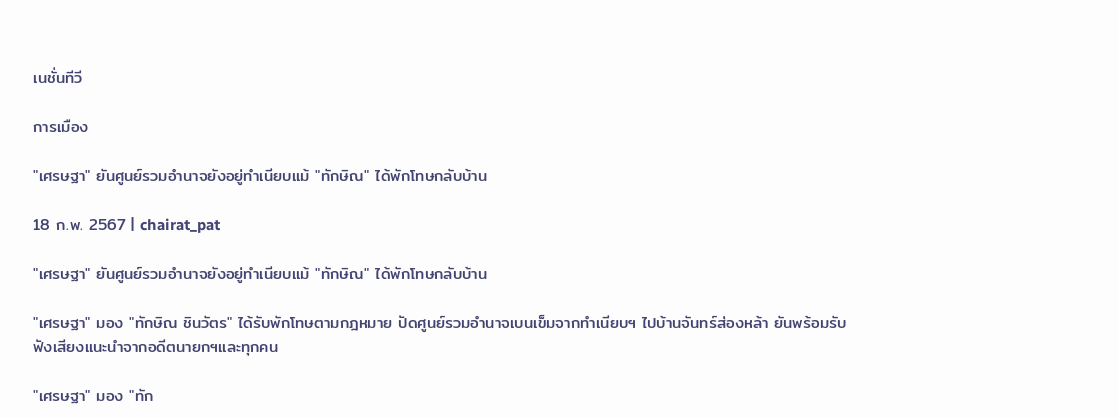เนชั่นทีวี

การเมือง

"เศรษฐา" ยันศูนย์รวมอำนาจยังอยู่ทำเนียบแม้ "ทักษิณ" ได้พักโทษกลับบ้าน

18 ก.พ. 2567 | chairat_pat

"เศรษฐา" ยันศูนย์รวมอำนาจยังอยู่ทำเนียบแม้ "ทักษิณ" ได้พักโทษกลับบ้าน

"เศรษฐา" มอง "ทักษิณ ชินวัตร" ได้รับพักโทษตามกฎหมาย ปัดศูนย์รวมอำนาจเบนเข็มจากทำเนียบฯ ไปบ้านจันทร์ส่องหล้า ยันพร้อมรับฟังเสียงแนะนำจากอดีตนายกฯและทุกคน

"เศรษฐา" มอง "ทัก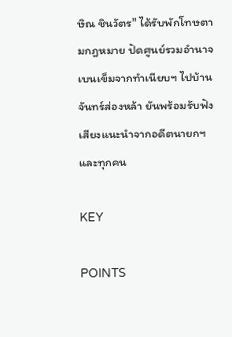ษิณ ชินวัตร" ได้รับพักโทษตามกฎหมาย ปัดศูนย์รวมอำนาจเบนเข็มจากทำเนียบฯ ไปบ้านจันทร์ส่องหล้า ยันพร้อมรับฟังเสียงแนะนำจากอดีตนายกฯและทุกคน

KEY

POINTS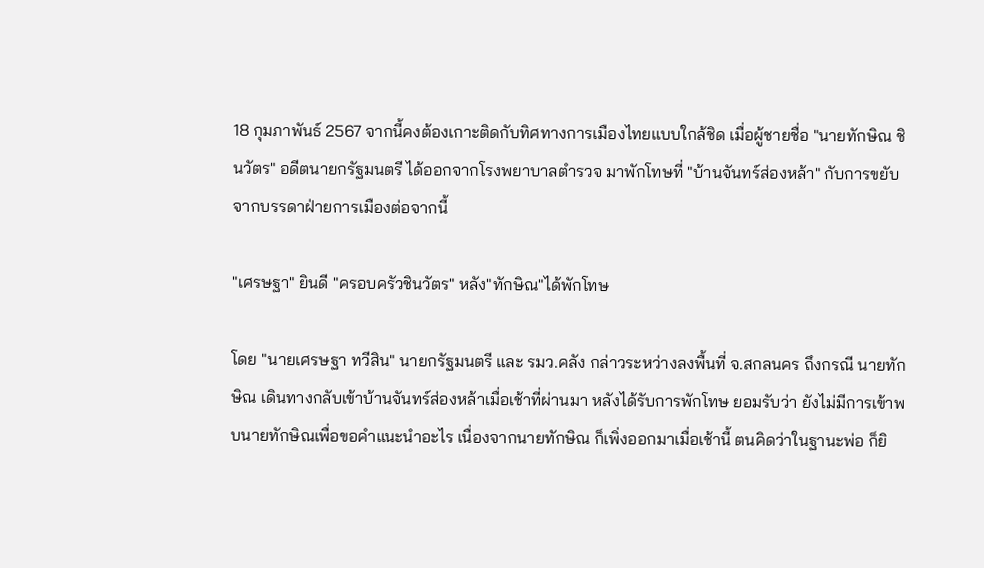18 กุมภาพันธ์ 2567 จากนี้คงต้องเกาะติดกับทิศทางการเมืองไทยแบบใกล้ชิด เมื่อผู้ชายชื่อ "นายทักษิณ ชินวัตร" อดีตนายกรัฐมนตรี ได้ออกจากโรงพยาบาลตำรวจ มาพักโทษที่ "บ้านจันทร์ส่องหล้า" กับการขยับจากบรรดาฝ่ายการเมืองต่อจากนี้

"เศรษฐา" ยินดี "ครอบครัวชินวัตร" หลัง"ทักษิณ"ได้พักโทษ

โดย "นายเศรษฐา ทวีสิน" นายกรัฐมนตรี และ รมว.คลัง กล่าวระหว่างลงพื้นที่ จ.สกลนคร ถึงกรณี นายทักษิณ เดินทางกลับเข้าบ้านจันทร์ส่องหล้าเมื่อเช้าที่ผ่านมา หลังได้รับการพักโทษ ยอมรับว่า ยังไม่มีการเข้าพบนายทักษิณเพื่อขอคำแนะนำอะไร เนื่องจากนายทักษิณ ก็เพิ่งออกมาเมื่อเช้านี้ ตนคิดว่าในฐานะพ่อ ก็ยิ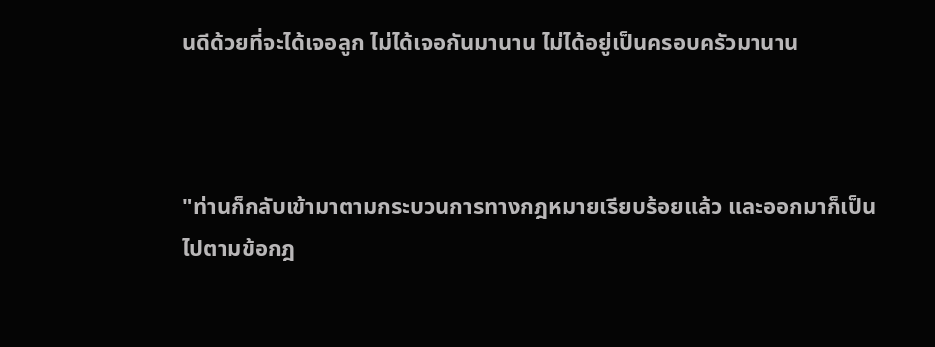นดีด้วยที่จะได้เจอลูก ไม่ได้เจอกันมานาน ไม่ได้อยู่เป็นครอบครัวมานาน



"ท่านก็กลับเข้ามาตามกระบวนการทางกฎหมายเรียบร้อยแล้ว และออกมาก็เป็นไปตามข้อกฎ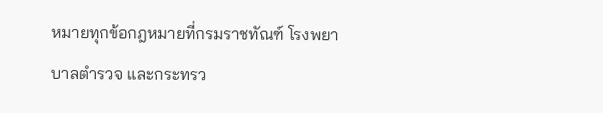หมายทุกข้อกฎหมายที่กรมราชทัณฑ์ โรงพยาบาลตำรวจ และกระทรว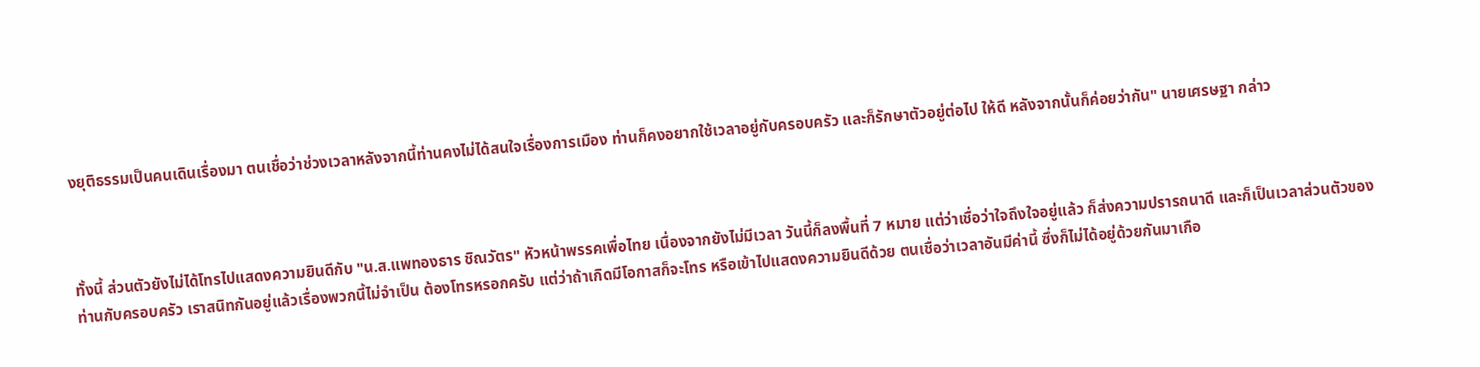งยุติธรรมเป็นคนเดินเรื่องมา ตนเชื่อว่าช่วงเวลาหลังจากนี้ท่านคงไม่ได้สนใจเรื่องการเมือง ท่านก็คงอยากใช้เวลาอยู่กับครอบครัว และก็รักษาตัวอยู่ต่อไป ให้ดี หลังจากนั้นก็ค่อยว่ากัน" นายเศรษฐา กล่าว



ทั้งนี้ ส่วนตัวยังไม่ได้โทรไปแสดงความยินดีกับ "น.ส.แพทองธาร ชิณวัตร" หัวหน้าพรรคเพื่อไทย เนื่องจากยังไม่มีเวลา วันนี้ก็ลงพื้นที่ 7 หมาย แต่ว่าเชื่อว่าใจถึงใจอยู่แล้ว ก็ส่งความปรารถนาดี และก็เป็นเวลาส่วนตัวของท่านกับครอบครัว เราสนิทกันอยู่แล้วเรื่องพวกนี้ไม่จำเป็น ต้องโทรหรอกครับ แต่ว่าถ้าเกิดมีโอกาสก็จะโทร หรือเข้าไปแสดงความยินดีด้วย ตนเชื่อว่าเวลาอันมีค่านี้ ซึ่งก็ไม่ได้อยู่ด้วยกันมาเกือ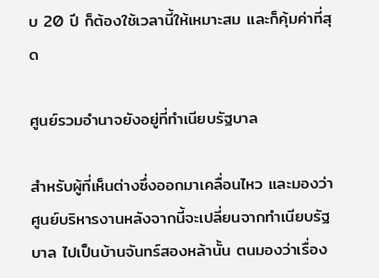บ 20 ปี ก็ต้องใช้เวลานี้ให้เหมาะสม และก็คุ้มค่าที่สุด

ศูนย์รวมอำนาจยังอยู่ที่ทำเนียบรัฐบาล

สำหรับผู้ที่เห็นต่างซึ่งออกมาเคลื่อนไหว และมองว่าศูนย์บริหารงานหลังจากนี้จะเปลี่ยนจากทำเนียบรัฐบาล ไปเป็นบ้านจันทร์สองหล้านั้น ตนมองว่าเรื่อง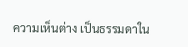ความเห็นต่าง เป็นธรรมดาใน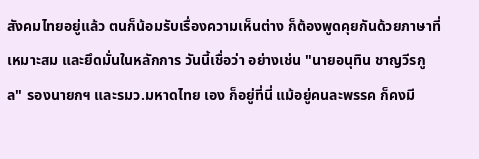สังคมไทยอยู่แล้ว ตนก็น้อมรับเรื่องความเห็นต่าง ก็ต้องพูดคุยกันด้วยภาษาที่เหมาะสม และยึดมั่นในหลักการ วันนี้เชื่อว่า อย่างเช่น "นายอนุทิน ชาญวีรกูล" รองนายกฯ และรมว.มหาดไทย เอง ก็อยู่ที่นี่ แม้อยู่คนละพรรค ก็คงมี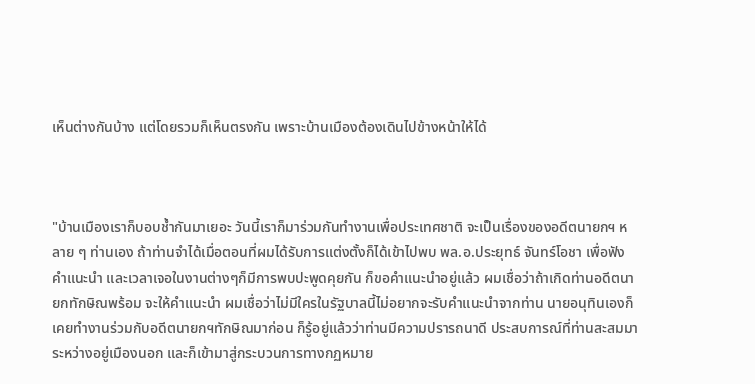เห็นต่างกันบ้าง แต่โดยรวมก็เห็นตรงกัน เพราะบ้านเมืองต้องเดินไปข้างหน้าให้ได้



"บ้านเมืองเราก็บอบช้ำกันมาเยอะ วันนี้เราก็มาร่วมกันทำงานเพื่อประเทศชาติ จะเป็นเรื่องของอดีตนายกฯ หลาย ๆ ท่านเอง ถ้าท่านจำได้เมื่อตอนที่ผมได้รับการแต่งตั้งก็ได้เข้าไปพบ พล.อ.ประยุทธ์ จันทร์โอชา เพื่อฟังคำแนะนำ และเวลาเจอในงานต่างๆก็มีการพบปะพูดคุยกัน ก็ขอคำแนะนำอยู่แล้ว ผมเชื่อว่าถ้าเกิดท่านอดีตนายกทักษิณพร้อม จะให้คำแนะนำ ผมเชื่อว่าไม่มีใครในรัฐบาลนี้ไม่อยากจะรับคำแนะนำจากท่าน นายอนุทินเองก็เคยทำงานร่วมกับอดีตนายกฯทักษิณมาก่อน ก็รู้อยู่แล้วว่าท่านมีความปรารถนาดี ประสบการณ์ที่ท่านสะสมมาระหว่างอยู่เมืองนอก และก็เข้ามาสู่กระบวนการทางกฏหมาย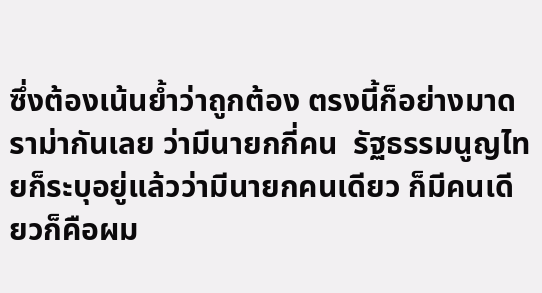ซึ่งต้องเน้นย้ำว่าถูกต้อง ตรงนี้ก็อย่างมาดราม่ากันเลย ว่ามีนายกกี่คน  รัฐธรรมนูญไทยก็ระบุอยู่แล้วว่ามีนายกคนเดียว ก็มีคนเดียวก็คือผม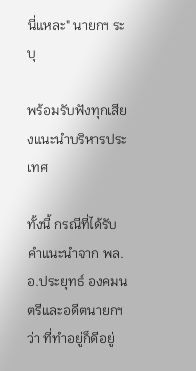นี่แหละ" นายกฯ ระบุ

พร้อมรับฟังทุกเสียงแนะนำบริหารประเทศ

ทั้งนี้ กรณีที่ได้รับคำแนะนำจาก พล.อ.ประยุทธ์ องคมนตรีและอดีตนายกฯ ว่า ที่ทำอยู่ก็ดีอยู่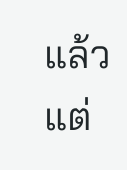แล้ว แต่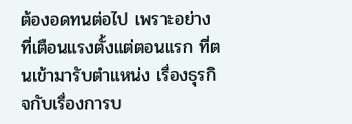ต้องอดทนต่อไป เพราะอย่างที่เตือนแรงตั้งแต่ตอนแรก ที่ตนเข้ามารับตำแหน่ง เรื่องธุรกิจกับเรื่องการบ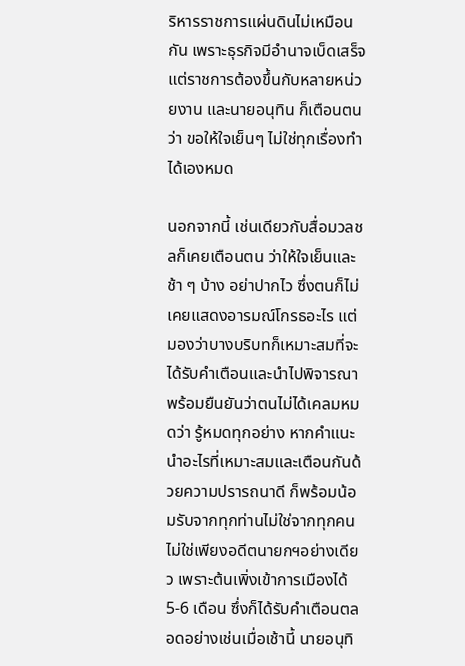ริหารราชการแผ่นดินไม่เหมือนกัน เพราะธุรกิจมีอำนาจเบ็ดเสร็จ แต่ราชการต้องขึ้นกับหลายหน่วยงาน และนายอนุทิน ก็เตือนตนว่า ขอให้ใจเย็นๆ ไม่ใช่ทุกเรื่องทำได้เองหมด

นอกจากนี้ เช่นเดียวกับสื่อมวลชลก็เคยเตือนตน ว่าให้ใจเย็นและช้า ๆ บ้าง อย่าปากไว ซึ่งตนก็ไม่เคยแสดงอารมณ์โกรธอะไร แต่มองว่าบางบริบทก็เหมาะสมที่จะได้รับคำเตือนและนำไปพิจารณา พร้อมยืนยันว่าตนไม่ได้เคลมหมดว่า รู้หมดทุกอย่าง หากคำแนะนำอะไรที่เหมาะสมและเตือนกันด้วยความปรารถนาดี ก็พร้อมน้อมรับจากทุกท่านไม่ใช่จากทุกคนไม่ใช่เพียงอดีตนายกฯอย่างเดียว เพราะต้นเพิ่งเข้าการเมืองได้ 5-6 เดือน ซึ่งก็ได้รับคำเตือนตลอดอย่างเช่นเมื่อเช้านี้ นายอนุทิ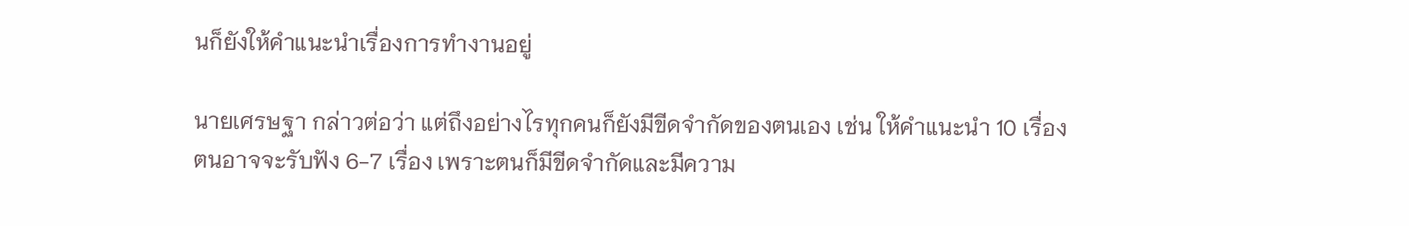นก็ยังให้คำแนะนำเรื่องการทำงานอยู่

นายเศรษฐา กล่าวต่อว่า แต่ถึงอย่างไรทุกคนก็ยังมีขีดจำกัดของตนเอง เช่น ให้คำแนะนำ 10 เรื่อง ตนอาจจะรับฟัง 6-7 เรื่อง เพราะตนก็มีขีดจำกัดและมีความ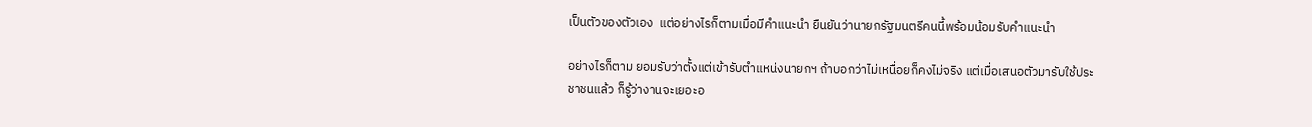เป็นตัวของตัวเอง  แต่อย่างไรก็ตามเมื่อมีคำแนะนำ ยืนยันว่านายกรัฐมนตรีคนนี้พร้อมน้อมรับคำแนะนำ

อย่างไรก็ตาม ยอมรับว่าตั้งแต่เข้ารับตำแหน่งนายกฯ ถ้าบอกว่าไม่เหนื่อยก็คงไม่จริง แต่เมื่อเสนอตัวมารับใช้ประชาชนแล้ว ก็รู้ว่างานจะเยอะอ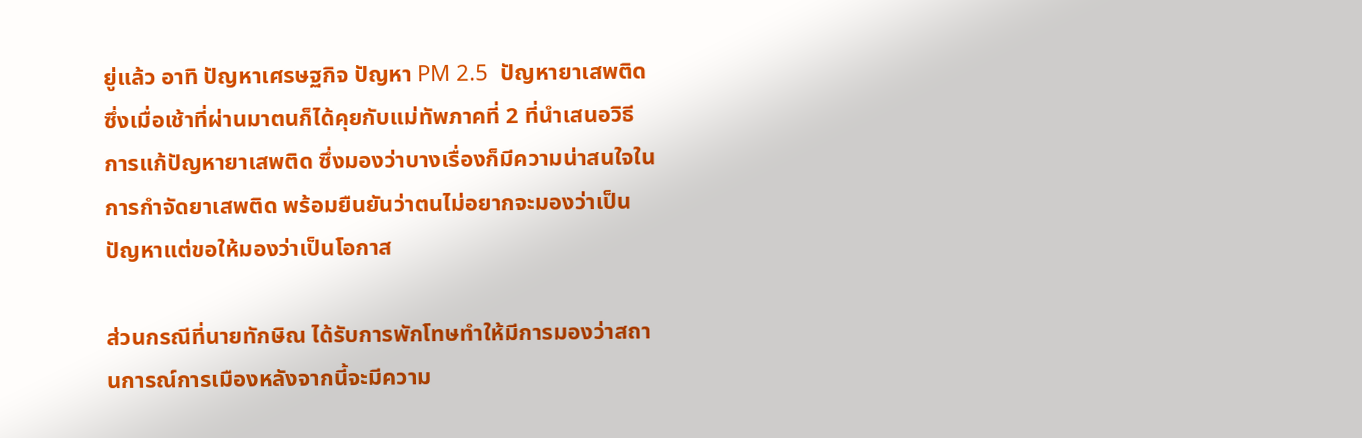ยู่แล้ว อาทิ ปัญหาเศรษฐกิจ ปัญหา PM 2.5  ปัญหายาเสพติด ซึ่งเมื่อเช้าที่ผ่านมาตนก็ได้คุยกับแม่ทัพภาคที่ 2 ที่นำเสนอวิธีการแก้ปัญหายาเสพติด ซึ่งมองว่าบางเรื่องก็มีความน่าสนใจในการกำจัดยาเสพติด พร้อมยืนยันว่าตนไม่อยากจะมองว่าเป็นปัญหาแต่ขอให้มองว่าเป็นโอกาส

ส่วนกรณีที่นายทักษิณ ได้รับการพักโทษทำให้มีการมองว่าสถานการณ์การเมืองหลังจากนี้จะมีความ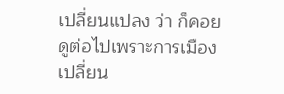เปลี่ยนแปลง ว่า ก็คอยดูต่อไปเพราะการเมืองเปลี่ยน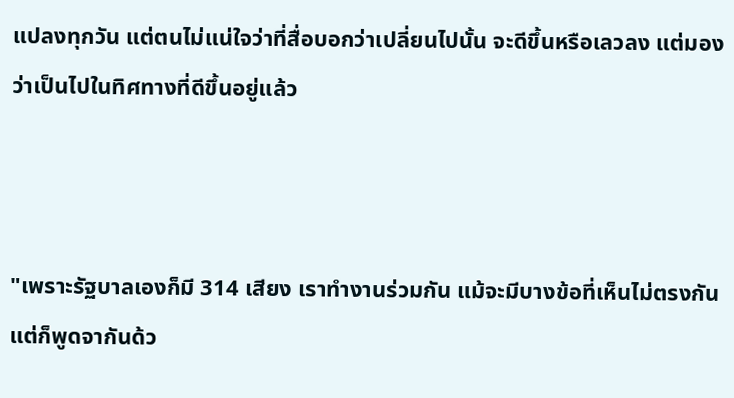แปลงทุกวัน แต่ตนไม่แน่ใจว่าที่สื่อบอกว่าเปลี่ยนไปนั้น จะดีขึ้นหรือเลวลง แต่มองว่าเป็นไปในทิศทางที่ดีขึ้นอยู่แล้ว



"เพราะรัฐบาลเองก็มี 314 เสียง เราทำงานร่วมกัน แม้จะมีบางข้อที่เห็นไม่ตรงกัน แต่ก็พูดจากันด้ว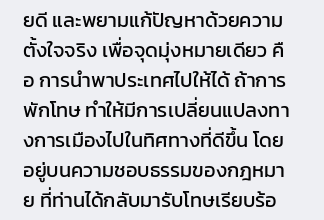ยดี และพยามแก้ปัญหาด้วยความตั้งใจจริง เพื่อจุดมุ่งหมายเดียว คือ การนำพาประเทศไปให้ได้ ถ้าการพักโทษ ทำให้มีการเปลี่ยนแปลงทางการเมืองไปในทิศทางที่ดีขึ้น โดยอยู่บนความชอบธรรมของกฎหมาย ที่ท่านได้กลับมารับโทษเรียบร้อ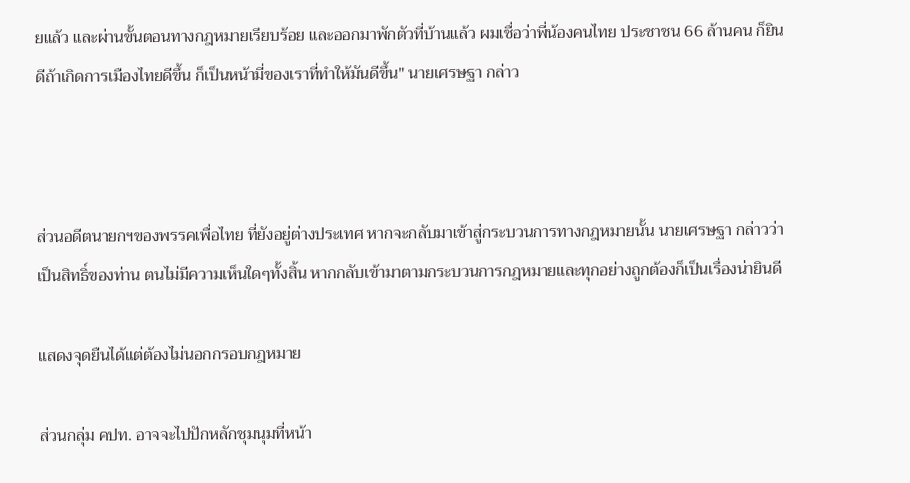ยแล้ว และผ่านขั้นตอนทางกฎหมายเรียบร้อย และออกมาพักตัวที่บ้านแล้ว ผมเชื่อว่าพี่น้องคนไทย ประชาชน 66 ล้านคน ก็ยินดีถ้าเกิดการเมืองไทยดีขึ้น ก็เป็นหน้ามี่ของเราที่ทำให้มันดีขึ้น" นายเศรษฐา กล่าว



ส่วนอดีตนายกฯของพรรคเพื่อไทย ที่ยังอยู่ต่างประเทศ หากจะกลับมาเข้าสู่กระบวนการทางกฎหมายนั้น นายเศรษฐา กล่าวว่า เป็นสิทธิ์ของท่าน ตนไม่มีความเห็นใดๆทั้งสิ้น หากกลับเข้ามาตามกระบวนการกฎหมายและทุกอย่างถูกต้องก็เป็นเรื่องน่ายินดี

แสดงจุดยืนได้แต่ต้องไม่นอกกรอบกฎหมาย

ส่วนกลุ่ม คปท. อาจจะไปปักหลักชุมนุมที่หน้า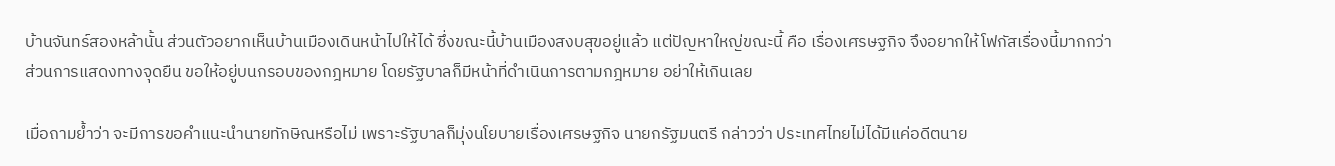บ้านจันทร์สองหล้านั้น ส่วนตัวอยากเห็นบ้านเมืองเดินหน้าไปให้ได้ ซึ่งขณะนี้บ้านเมืองสงบสุขอยู่แล้ว แต่ปัญหาใหญ่ขณะนี้ คือ เรื่องเศรษฐกิจ จึงอยากให้โฟกัสเรื่องนี้มากกว่า ส่วนการแสดงทางจุดยืน ขอให้อยู่บนกรอบของกฎหมาย โดยรัฐบาลก็มีหน้าที่ดำเนินการตามกฎหมาย อย่าให้เกินเลย

เมื่อถามย้ำว่า จะมีการขอคำแนะนำนายทักษิณหรือไม่ เพราะรัฐบาลก็มุ่งนโยบายเรื่องเศรษฐกิจ นายกรัฐมนตรี กล่าวว่า ประเทศไทยไม่ได้มีแค่อดีตนาย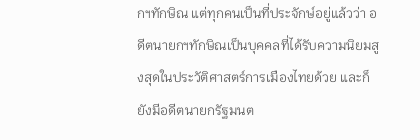กฯทักษิณ แต่ทุกคนเป็นที่ประจักษ์อยู่แล้วว่า อดีตนายกฯทักษิณเป็นบุคคลที่ได้รับความนิยมสูงสุดในประวัติศาสตร์การเมืองไทยด้วย และก็ยังมีอดีตนายกรัฐมนต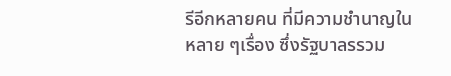รีอีกหลายคน ที่มีความชำนาญในหลาย ๆเรื่อง ซึ่งรัฐบาลรรวม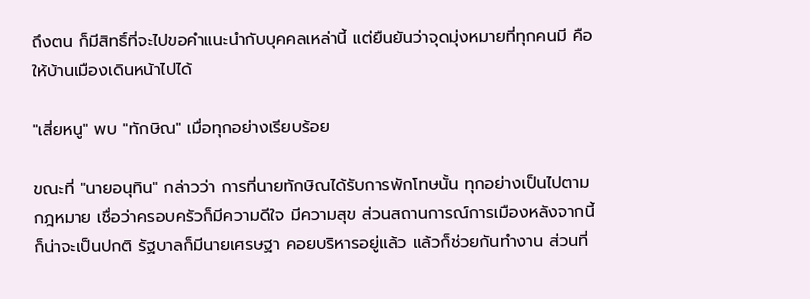ถึงตน ก็มีสิทธิ์ที่จะไปขอคำแนะนำกับบุคคลเหล่านี้ แต่ยืนยันว่าจุดมุ่งหมายที่ทุกคนมี คือ ให้บ้านเมืองเดินหน้าไปได้

"เสี่ยหนู" พบ "ทักษิณ" เมื่อทุกอย่างเรียบร้อย

ขณะที่ "นายอนุทิน" กล่าวว่า การที่นายทักษิณได้รับการพักโทษนั้น ทุกอย่างเป็นไปตามกฎหมาย เชื่อว่าครอบครัวก็มีความดีใจ มีความสุข ส่วนสถานการณ์การเมืองหลังจากนี้ ก็น่าจะเป็นปกติ รัฐบาลก็มีนายเศรษฐา คอยบริหารอยู่แล้ว แล้วก็ช่วยกันทำงาน ส่วนที่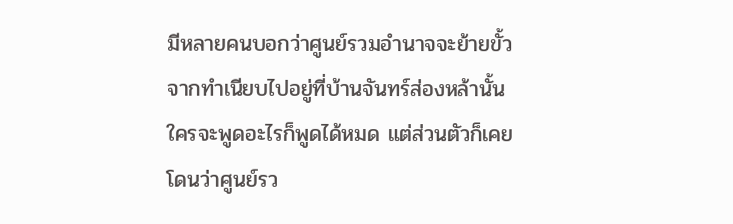มีหลายคนบอกว่าศูนย์รวมอำนาจจะย้ายขั้วจากทำเนียบไปอยู่ที่บ้านจันทร์ส่องหล้านั้น ใครจะพูดอะไรก็พูดได้หมด แต่ส่วนตัวก็เคยโดนว่าศูนย์รว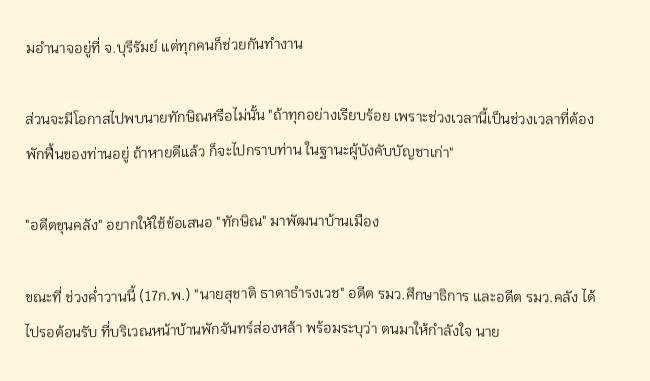มอำนาจอยู่ที่ จ.บุรีรัมย์ แต่ทุกคนก็ช่วยกันทำงาน

ส่วนจะมีโอกาสไปพบนายทักษิณหรือไม่นั้น "ถ้าทุกอย่างเรียบร้อย เพราะช่วงเวลานี้เป็นช่วงเวลาที่ต้องพักฟื้นของท่านอยู่ ถ้าหายดีแล้ว ก็จะไปกราบท่าน ในฐานะผู้บังคับบัญชาเก่า"

"อดีตขุนคลัง" อยากให้ใช้ข้อเสนอ "ทักษิณ" มาพัฒนาบ้านเมือง

ขณะที่ ช่วงค่ำวานนี้ (17ก.พ.) "นายสุชาติ ธาดาธำรงเวช" อดีต รมว.ศึกษาธิการ และอดีต รมว.คลัง ได้ไปรอต้อนรับ ที่บริเวณหน้าบ้านพักจันทร์ส่องหล้า พร้อมระบุว่า ตนมาให้กำลังใจ นาย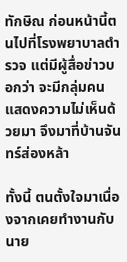ทักษิณ ก่อนหน้านี้ตนไปที่โรงพยาบาลตำรวจ แต่มีผู้สื่อข่าวบอกว่า จะมีกลุ่มคนแสดงความไม่เห็นด้วยมา จึงมาที่บ้านจันทร์ส่องหล้า

ทั้งนี้ ตนตั้งใจมาเนื่องจากเคยทำงานกับนาย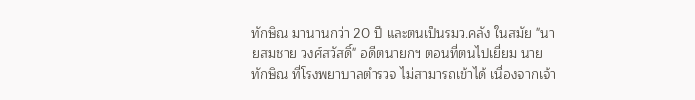ทักษิณ มานานกว่า 20 ปี และตนเป็นรมว.คลัง ในสมัย "นายสมชาย วงศ์สวัสดิ์" อดีตนายกฯ ตอนที่ตนไปเยี่ยม นายทักษิณ ที่โรงพยาบาลตำรวจ ไม่สามารถเข้าได้ เนื่องจากเจ้า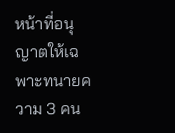หน้าที่อนุญาตให้เฉพาะทนายความ 3 คน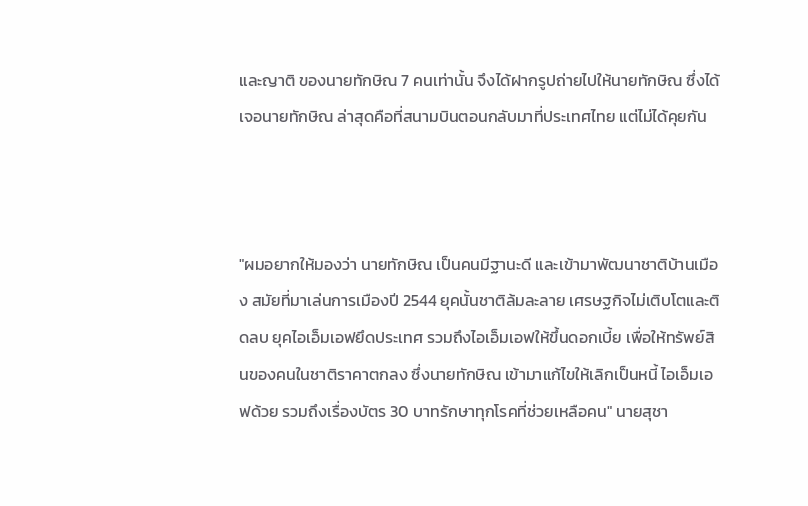และญาติ ของนายทักษิณ 7 คนเท่านั้น จึงได้ฝากรูปถ่ายไปให้นายทักษิณ ซึ่งได้เจอนายทักษิณ ล่าสุดคือที่สนามบินตอนกลับมาที่ประเทศไทย แต่ไม่ได้คุยกัน



"ผมอยากให้มองว่า นายทักษิณ เป็นคนมีฐานะดี และเข้ามาพัฒนาชาติบ้านเมือง สมัยที่มาเล่นการเมืองปี 2544 ยุคนั้นชาติล้มละลาย เศรษฐกิจไม่เติบโตและติดลบ ยุคไอเอ็มเอฟยึดประเทศ รวมถึงไอเอ็มเอฟให้ขึ้นดอกเบี้ย เพื่อให้ทรัพย์สินของคนในชาติราคาตกลง ซึ่งนายทักษิณ เข้ามาแก้ไขให้เลิกเป็นหนี้ ไอเอ็มเอฟด้วย รวมถึงเรื่องบัตร 30 บาทรักษาทุกโรคที่ช่วยเหลือคน" นายสุชา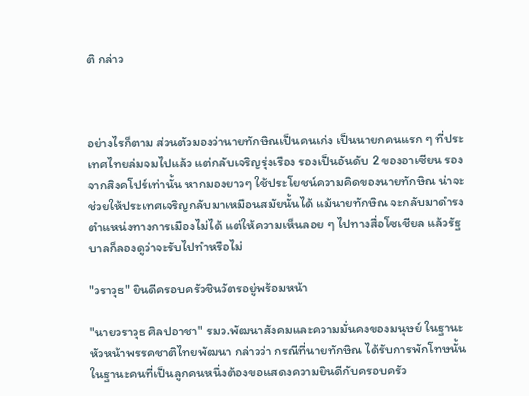ติ กล่าว



อย่างไรก็ตาม ส่วนตัวมองว่านายทักษิณเป็นคนเก่ง เป็นนายกคนแรก ๆ ที่ประเทศไทยล่มจมไปแล้ว แต่กลับเจริญรุ่งเรือง รองเป็นอันดับ 2 ของอาเซียน รองจากสิงคโปร์เท่านั้น หากมองยาวๆ ใช้ประโยชน์ความคิดของนายทักษิณ น่าจะช่วยให้ประเทศเจริญกลับมาเหมือนสมัยนั้นได้ แม้นายทักษิณ จะกลับมาดำรงตำแหน่งทางการเมืองไม่ได้ แต่ให้ความเห็นลอย ๆ ไปทางสื่อโซเชียล แล้วรัฐบาลก็ลองดูว่าจะรับไปทำหรือไม่

"วราวุธ" ยินดีครอบครัวชินวัตรอยู่พร้อมหน้า

"นายวราวุธ ศิลปอาชา" รมว.พัฒนาสังคมและความมั่นคงของมนุษย์ ในฐานะหัวหน้าพรรคชาติไทยพัฒนา กล่าวว่า กรณีที่นายทักษิณ ได้รับการพักโทษนั้น ในฐานะคนที่เป็นลูกคนหนึ่งต้องขอแสดงความยินดีกับครอบครัว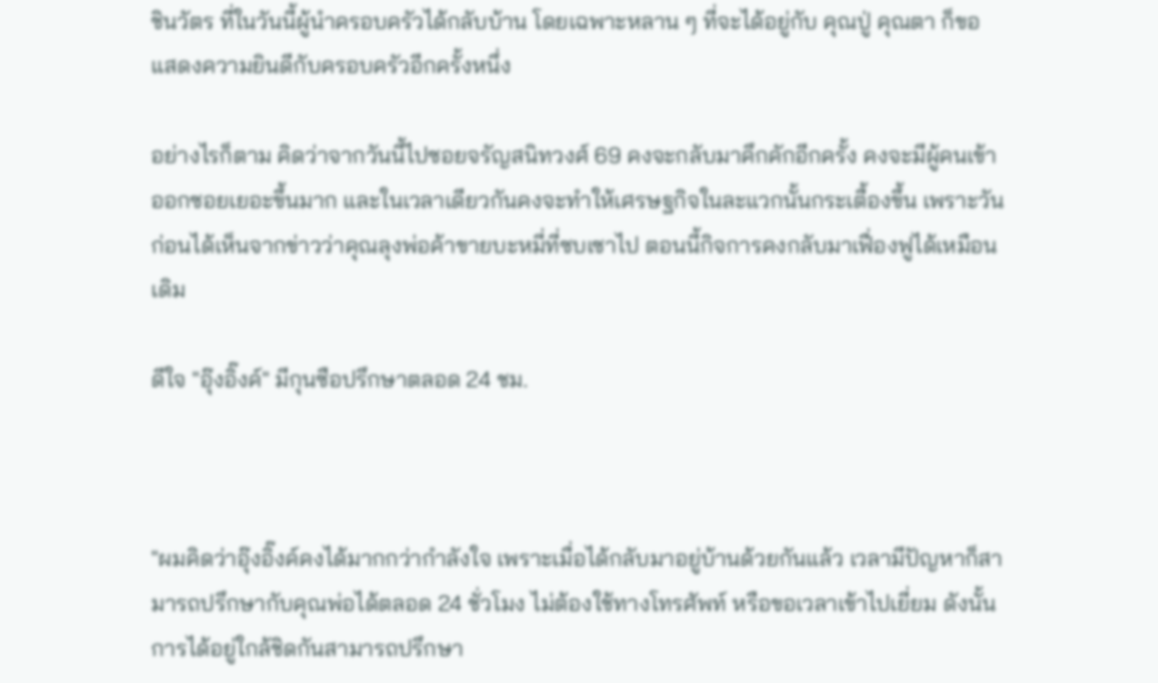ชินวัตร ที่ในวันนี้ผู้นำครอบครัวได้กลับบ้าน โดยเฉพาะหลาน ๆ ที่จะได้อยู่กับ คุณปู่ คุณตา ก็ขอแสดงความยินดีกับครอบครัวอีกครั้งหนึ่ง

อย่างไรก็ตาม คิดว่าจากวันนี้ไปซอยจรัญสนิทวงศ์ 69 คงจะกลับมาคึกคักอีกครั้ง คงจะมีผู้คนเข้าออกซอยเยอะขึ้นมาก และในเวลาเดียวกันคงจะทำให้เศรษฐกิจในละแวกนั้นกระเตื้องขึ้น เพราะวันก่อนได้เห็นจากข่าวว่าคุณลุงพ่อค้าขายบะหมี่ที่ซบเซาไป ตอนนี้กิจการคงกลับมาเฟื่องฟูได้เหมือนเดิม

ดีใจ "อุ๊งอิ๊งค์" มีกุนซือปรึกษาตลอด 24 ชม.



"ผมคิดว่าอุ๊งอิ๊งค์คงได้มากกว่ากำลังใจ เพราะเมื่อได้กลับมาอยู่บ้านด้วยกันแล้ว เวลามีปัญหาก็สามารถปรึกษากับคุณพ่อได้ตลอด 24 ชั่วโมง ไม่ต้องใช้ทางโทรศัพท์ หรือขอเวลาเข้าไปเยี่ยม ดังนั้น การได้อยู่ใกล้ชิดกันสามารถปรึกษา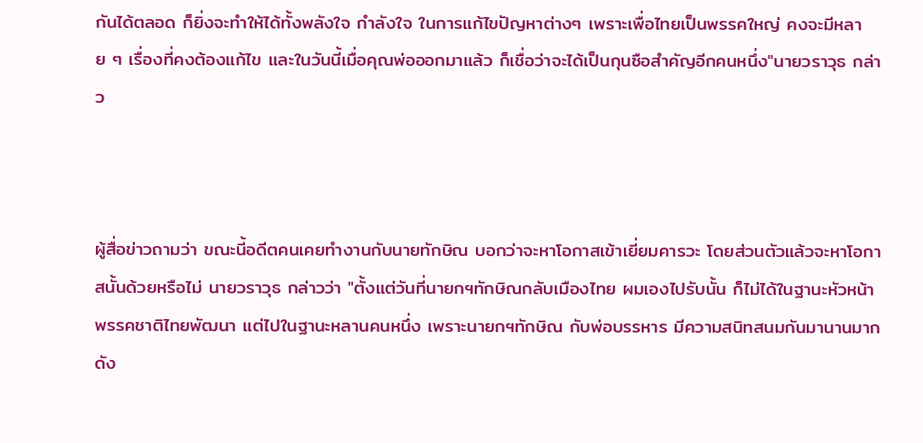กันได้ตลอด ก็ยิ่งจะทำให้ได้ทั้งพลังใจ กำลังใจ ในการแก้ไขปัญหาต่างๆ เพราะเพื่อไทยเป็นพรรคใหญ่ คงจะมีหลาย ๆ เรื่องที่คงต้องแก้ไข และในวันนี้เมื่อคุณพ่อออกมาแล้ว ก็เชื่อว่าจะได้เป็นกุนซือสำคัญอีกคนหนึ่ง"นายวราวุธ กล่าว



ผู้สื่อข่าวถามว่า ขณะนี้อดีตคนเคยทำงานกับนายทักษิณ บอกว่าจะหาโอกาสเข้าเยี่ยมคารวะ โดยส่วนตัวแล้วจะหาโอกาสนั้นด้วยหรือไม่ นายวราวุธ กล่าวว่า "ตั้งแต่วันที่นายกฯทักษิณกลับเมืองไทย ผมเองไปรับนั้น ก็ไม่ได้ในฐานะหัวหน้าพรรคชาติไทยพัฒนา แต่ไปในฐานะหลานคนหนึ่ง เพราะนายกฯทักษิณ กับพ่อบรรหาร มีความสนิทสนมกันมานานมาก ดัง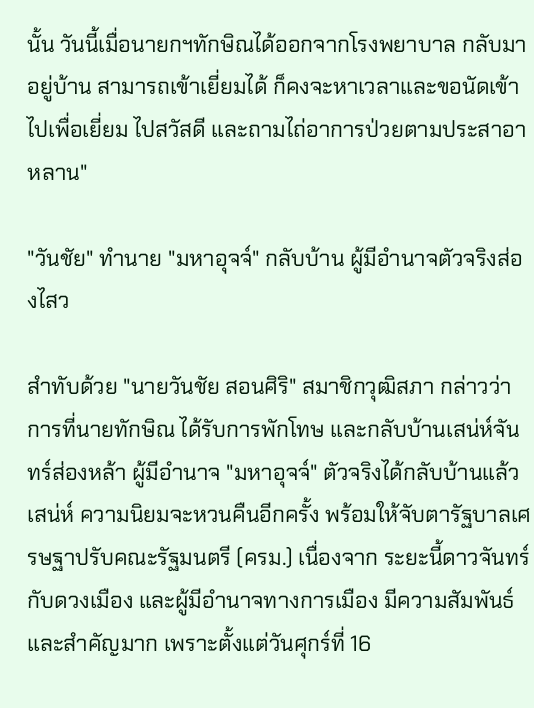นั้น วันนี้เมื่อนายกฯทักษิณได้ออกจากโรงพยาบาล กลับมาอยู่บ้าน สามารถเข้าเยี่ยมได้ ก็คงจะหาเวลาและขอนัดเข้าไปเพื่อเยี่ยม ไปสวัสดี และถามไถ่อาการป่วยตามประสาอาหลาน"

"วันชัย" ทำนาย "มหาอุจจ์" กลับบ้าน ผู้มีอำนาจตัวจริงส่องไสว

สำทับด้วย "นายวันชัย สอนศิริ" สมาชิกวุฒิสภา กล่าวว่า การที่นายทักษิณ ได้รับการพักโทษ และกลับบ้านเสน่ห์จันทร์ส่องหล้า ผู้มีอำนาจ "มหาอุจจ์" ตัวจริงได้กลับบ้านแล้ว เสน่ห์ ความนิยมจะหวนคืนอีกครั้ง พร้อมให้จับตารัฐบาลเศรษฐาปรับคณะรัฐมนตรี (ครม.) เนื่องจาก ระยะนี้ดาวจันทร์กับดวงเมือง และผู้มีอำนาจทางการเมือง มีความสัมพันธ์ และสำคัญมาก เพราะตั้งแต่วันศุกร์ที่ 16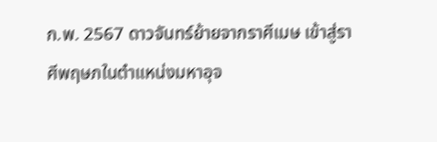ก.พ. 2567 ดาวจันทร์ย้ายจากราศีเมษ เข้าสู่ราศีพฤษภในตำแหน่งมหาอุจ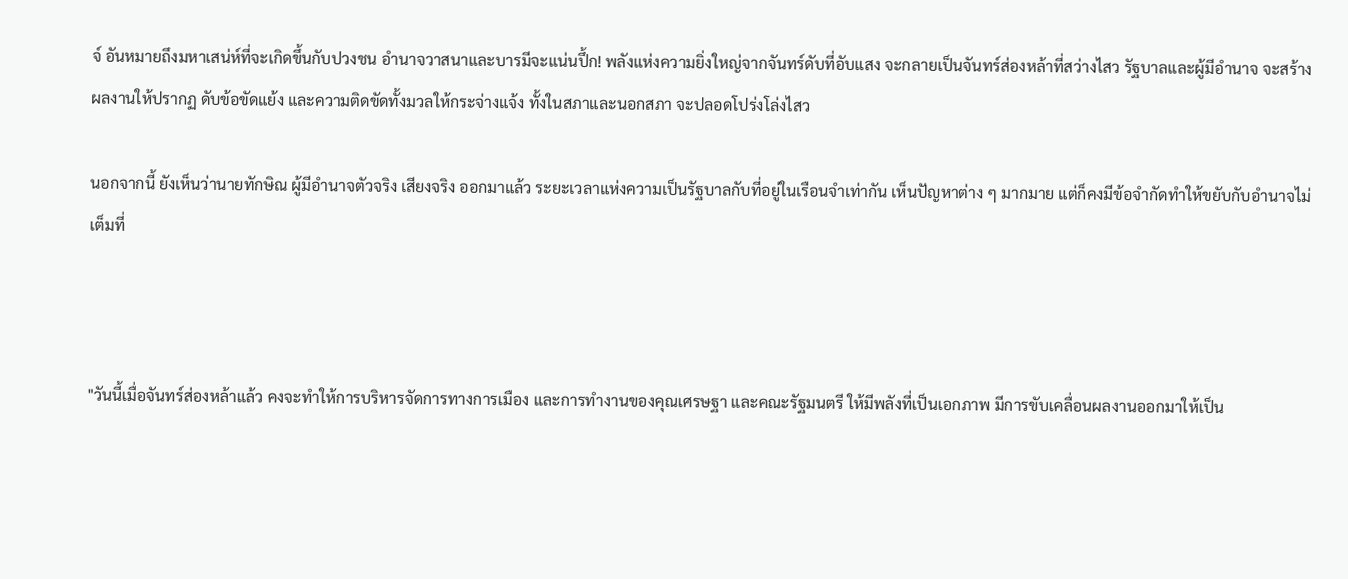จ์ อันหมายถึงมหาเสน่ห์ที่จะเกิดขึ้นกับปวงชน อำนาจวาสนาและบารมีจะแน่นปึ้ก! พลังแห่งความยิ่งใหญ่จากจันทร์ดับที่อับแสง จะกลายเป็นจันทร์ส่องหล้าที่สว่างไสว รัฐบาลและผู้มีอำนาจ จะสร้างผลงานให้ปรากฏ ดับข้อขัดแย้ง และความติดขัดทั้งมวลให้กระจ่างแจ้ง ทั้งในสภาและนอกสภา จะปลอดโปร่งโล่งไสว

นอกจากนี้ ยังเห็นว่านายทักษิณ ผู้มีอำนาจตัวจริง เสียงจริง ออกมาแล้ว ระยะเวลาแห่งความเป็นรัฐบาลกับที่อยู่ในเรือนจำเท่ากัน เห็นปัญหาต่าง ๆ มากมาย แต่ก็คงมีข้อจำกัดทำให้ขยับกับอำนาจไม่เต็มที่



"วันนี้เมื่อจันทร์ส่องหล้าแล้ว คงจะทำให้การบริหารจัดการทางการเมือง และการทำงานของคุณเศรษฐา และคณะรัฐมนตรี ให้มีพลังที่เป็นเอกภาพ มีการขับเคลื่อนผลงานออกมาให้เป็น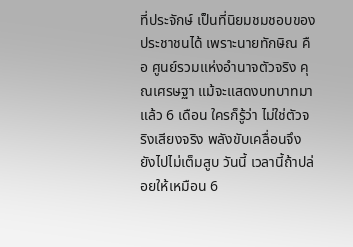ที่ประจักษ์ เป็นที่นิยมชมชอบของประชาชนได้ เพราะนายทักษิณ คือ ศูนย์รวมแห่งอำนาจตัวจริง คุณเศรษฐา แม้จะแสดงบทบาทมาแล้ว 6 เดือน ใครก็รู้ว่า ไม่ใช่ตัวจริงเสียงจริง พลังขับเคลื่อนจึงยังไปไม่เต็มสูบ วันนี้ เวลานี้ถ้าปล่อยให้เหมือน 6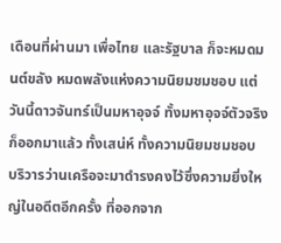เดือนที่ผ่านมา เพื่อไทย และรัฐบาล ก็จะหมดมนต์ขลัง หมดพลังแห่งความนิยมชมชอบ แต่วันนี้ดาวจันทร์เป็นมหาอุจจ์ ทั้งมหาอุจจ์ตัวจริงก็ออกมาแล้ว ทั้งเสน่ห์ ทั้งความนิยมชมชอบ บริวารว่านเครือจะมาดำรงคงไว้ซึ่งความยิ่งใหญ่ในอดีตอีกครั้ง ที่ออกจาก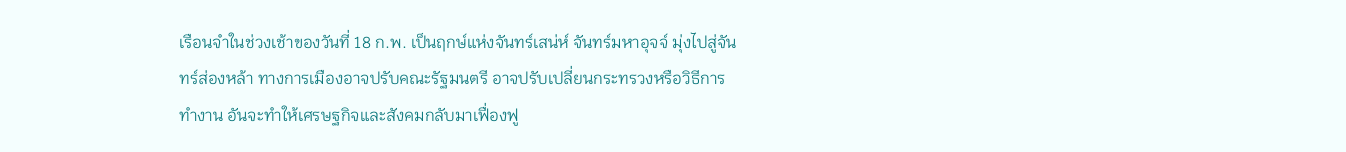เรือนจำในช่วงเช้าของวันที่ 18 ก.พ. เป็นฤกษ์แห่งจันทร์เสน่ห์ จันทร์มหาอุจจ์ มุ่งไปสู่จันทร์ส่องหล้า ทางการเมืองอาจปรับคณะรัฐมนตรี อาจปรับเปลี่ยนกระทรวงหรือวิธีการทำงาน อันจะทำให้เศรษฐกิจและสังคมกลับมาเฟื่องฟู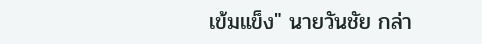เข้มแข็ง" นายวันชัย กล่า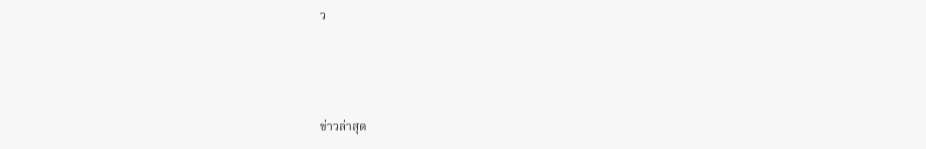ว



ข่าวล่าสุด